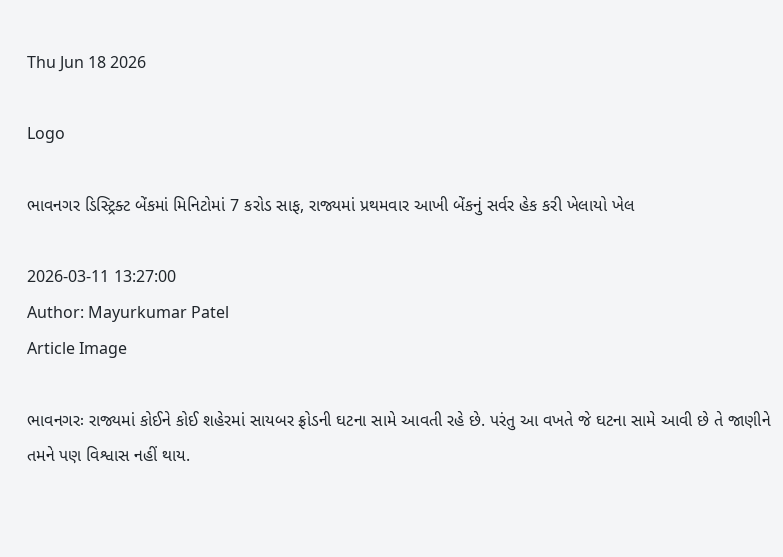Thu Jun 18 2026

Logo

ભાવનગર ડિસ્ટ્રિક્ટ બેંકમાં મિનિટોમાં 7 કરોડ સાફ, રાજ્યમાં પ્રથમવાર આખી બેંકનું સર્વર હેક કરી ખેલાયો ખેલ

2026-03-11 13:27:00
Author: Mayurkumar Patel
Article Image

ભાવનગરઃ રાજ્યમાં કોઈને કોઈ શહેરમાં સાયબર ફ્રોડની ઘટના સામે આવતી રહે છે. પરંતુ આ વખતે જે ઘટના સામે આવી છે તે જાણીને તમને પણ વિશ્વાસ નહીં થાય.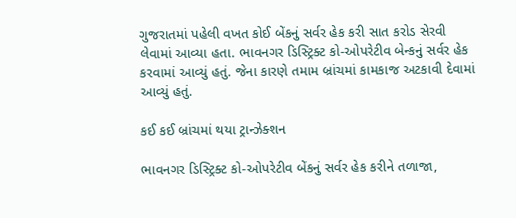ગુજરાતમાં પહેલી વખત કોઈ બેંકનું સર્વર હેક કરી સાત કરોડ સેરવી લેવામાં આવ્યા હતા. ભાવનગર ડિસ્ટ્રિક્ટ કો-ઓપરેટીવ બેન્કનું સર્વર હેક કરવામાં આવ્યું હતું. જેના કારણે તમામ બ્રાંચમાં કામકાજ અટકાવી દેવામાં આવ્યું હતું.

કઈ કઈ બ્રાંચમાં થયા ટ્રાન્ઝેક્શન

ભાવનગર ડિસ્ટ્રિક્ટ કો-ઓપરેટીવ બેંકનું સર્વર હેક કરીને તળાજા,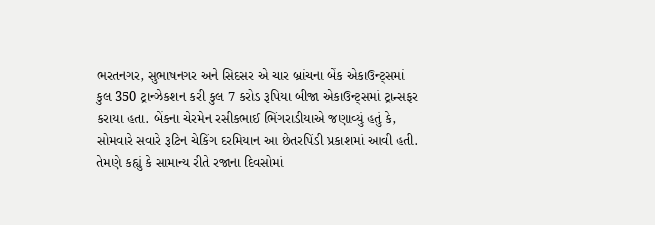ભરતનગર, સુભાષનગર અને સિદસર એ ચાર બ્રાંચના બેંક એકાઉન્ટ્સમાં કુલ 350 ટ્રાન્ઝેકશન કરી કુલ 7 કરોડ રૂપિયા બીજા એકાઉન્ટ્સમાં ટ્રાન્સફર કરાયા હતા. બેંકના ચેરમેન રસીકભાઈ ભિંગરાડીયાએ જણાવ્યું હતું કે, સોમવારે સવારે રૂટિન ચેકિંગ દરમિયાન આ છેતરપિંડી પ્રકાશમાં આવી હતી. તેમણે કહ્યું કે સામાન્ય રીતે રજાના દિવસોમાં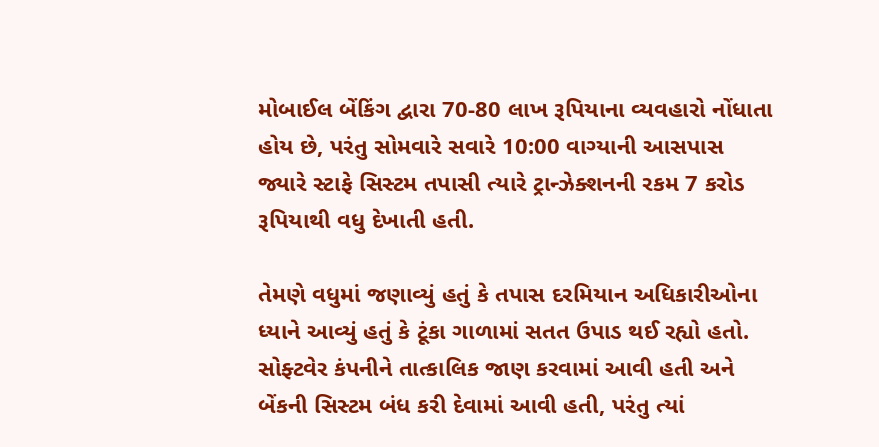મોબાઈલ બેંકિંગ દ્વારા 70-80 લાખ રૂપિયાના વ્યવહારો નોંધાતા હોય છે, પરંતુ સોમવારે સવારે 10:00 વાગ્યાની આસપાસ જ્યારે સ્ટાફે સિસ્ટમ તપાસી ત્યારે ટ્રાન્ઝેક્શનની રકમ 7 કરોડ રૂપિયાથી વધુ દેખાતી હતી.

તેમણે વધુમાં જણાવ્યું હતું કે તપાસ દરમિયાન અધિકારીઓના ધ્યાને આવ્યું હતું કે ટૂંકા ગાળામાં સતત ઉપાડ થઈ રહ્યો હતો. સોફ્ટવેર કંપનીને તાત્કાલિક જાણ કરવામાં આવી હતી અને બેંકની સિસ્ટમ બંધ કરી દેવામાં આવી હતી, પરંતુ ત્યાં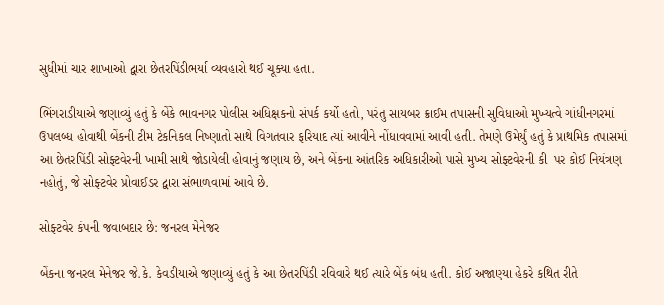સુધીમાં ચાર શાખાઓ દ્વારા છેતરપિંડીભર્યા વ્યવહારો થઈ ચૂક્યા હતા.

ભિંગરાડીયાએ જણાવ્યું હતું કે બેંકે ભાવનગર પોલીસ અધિક્ષકનો સંપર્ક કર્યો હતો, પરંતુ સાયબર ક્રાઈમ તપાસની સુવિધાઓ મુખ્યત્વે ગાંધીનગરમાં ઉપલબ્ધ હોવાથી બેંકની ટીમ ટેકનિકલ નિષ્ણાતો સાથે વિગતવાર ફરિયાદ ત્યાં આવીને નોંધાવવામાં આવી હતી. તેમણે ઉમેર્યું હતું કે પ્રાથમિક તપાસમાં આ છેતરપિંડી સોફ્ટવેરની ખામી સાથે જોડાયેલી હોવાનું જણાય છે, અને બેંકના આંતરિક અધિકારીઓ પાસે મુખ્ય સોફ્ટવેરની કી  પર કોઈ નિયંત્રણ નહોતું, જે સોફ્ટવેર પ્રોવાઈડર દ્વારા સંભાળવામાં આવે છે.

સોફ્ટવેર કંપની જવાબદાર છે: જનરલ મેનેજર

બેંકના જનરલ મેનેજર જે.કે. કેવડીયાએ જણાવ્યું હતું કે આ છેતરપિંડી રવિવારે થઈ ત્યારે બેંક બંધ હતી. કોઈ અજાણ્યા હેકરે કથિત રીતે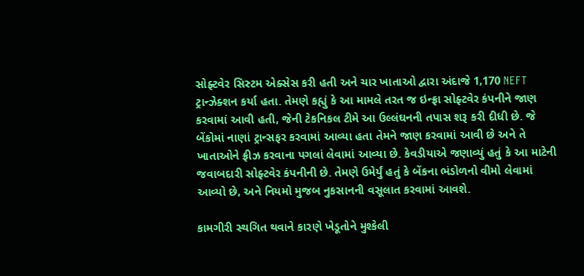સોફ્ટવેર સિસ્ટમ એક્સેસ કરી હતી અને ચાર ખાતાઓ દ્વારા અંદાજે 1,170 NEFT ટ્રાન્ઝેક્શન કર્યા હતા. તેમણે કહ્યું કે આ મામલે તરત જ ઇન્ફ્રા સોફ્ટવેર કંપનીને જાણ કરવામાં આવી હતી, જેની ટેકનિકલ ટીમે આ ઉલ્લંઘનની તપાસ શરૂ કરી દીધી છે. જે બેંકોમાં નાણાં ટ્રાન્સફર કરવામાં આવ્યા હતા તેમને જાણ કરવામાં આવી છે અને તે ખાતાઓને ફ્રીઝ કરવાના પગલાં લેવામાં આવ્યા છે. કેવડીયાએ જણાવ્યું હતું કે આ માટેની જવાબદારી સોફ્ટવેર કંપનીની છે. તેમણે ઉમેર્યું હતું કે બેંકના ભંડોળનો વીમો લેવામાં આવ્યો છે, અને નિયમો મુજબ નુકસાનની વસૂલાત કરવામાં આવશે.

કામગીરી સ્થગિત થવાને કારણે ખેડૂતોને મુશ્કેલી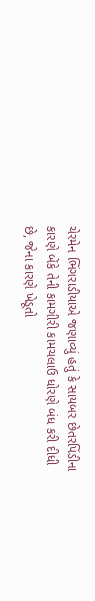ચેરમેન ભિંગરાડીયાએ જણાવ્યું હતું કે સાયબર છેતરપિંડીના કારણે બેંકે તેની કામગીરી કામચલાઉ ધોરણે બંધ કરી દીધી છે, જેના કારણે ખેડૂતો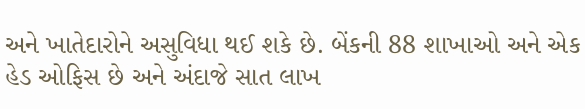અને ખાતેદારોને અસુવિધા થઈ શકે છે. બેંકની 88 શાખાઓ અને એક હેડ ઓફિસ છે અને અંદાજે સાત લાખ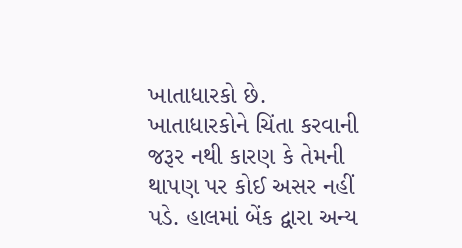ખાતાધારકો છે. ખાતાધારકોને ચિંતા કરવાની જરૂર નથી કારણ કે તેમની થાપણ પર કોઈ અસર નહીં પડે. હાલમાં બેંક દ્વારા અન્ય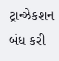ટ્રાન્ઝેકશન બંધ કરી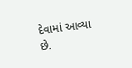દેવામાં આવ્યા છે.